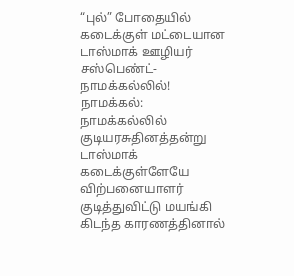“புல்” போதையில் கடைக்குள் மட்டையான டாஸ்மாக் ஊழியர் சஸ்பெண்ட்- நாமக்கல்லில்!
நாமக்கல்: நாமக்கல்லில் குடியரசுதினத்தன்று டாஸ்மாக் கடைக்குள்ளேயே விற்பனையாளர் குடித்துவிட்டு மயங்கி கிடந்த காரணத்தினால்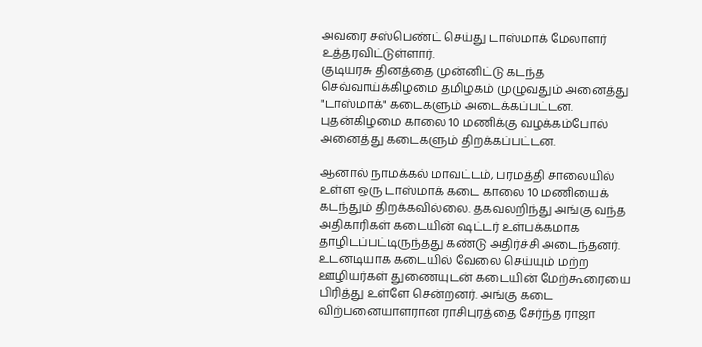அவரை சஸ்பெண்ட் செய்து டாஸ்மாக் மேலாளர் உத்தரவிட்டுள்ளார்.
குடியரசு தினத்தை முன்னிட்டு கடந்த செவ்வாய்க்கிழமை தமிழகம் முழுவதும் அனைத்து "டாஸ்மாக்" கடைகளும் அடைக்கப்பட்டன. புதன்கிழமை காலை 10 மணிக்கு வழக்கம்போல் அனைத்து கடைகளும் திறக்கப்பட்டன.

ஆனால் நாமக்கல் மாவட்டம், பரமத்தி சாலையில் உள்ள ஒரு டாஸ்மாக் கடை காலை 10 மணியைக் கடந்தும் திறக்கவில்லை. தகவலறிந்து அங்கு வந்த அதிகாரிகள் கடையின் ஷட்டர் உள்பக்கமாக தாழிடப்பட்டிருந்தது கண்டு அதிர்ச்சி அடைந்தனர்.
உடனடியாக கடையில் வேலை செய்யும் மற்ற ஊழியர்கள் துணையுடன் கடையின் மேற்கூரையை பிரித்து உள்ளே சென்றனர். அங்கு கடை விற்பனையாளரான ராசிபுரத்தை சேர்ந்த ராஜா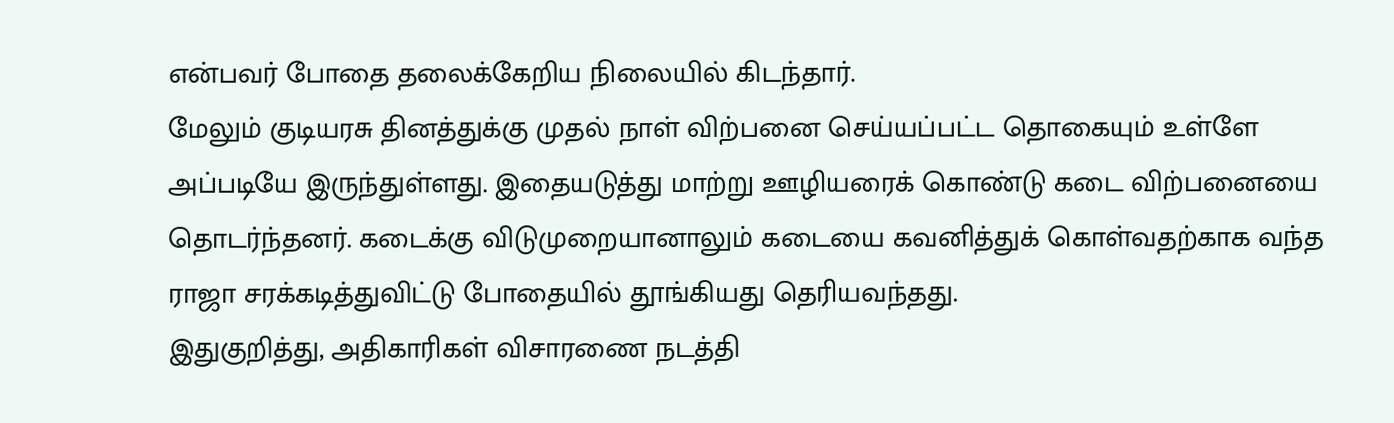என்பவர் போதை தலைக்கேறிய நிலையில் கிடந்தார்.
மேலும் குடியரசு தினத்துக்கு முதல் நாள் விற்பனை செய்யப்பட்ட தொகையும் உள்ளே அப்படியே இருந்துள்ளது. இதையடுத்து மாற்று ஊழியரைக் கொண்டு கடை விற்பனையை தொடர்ந்தனர். கடைக்கு விடுமுறையானாலும் கடையை கவனித்துக் கொள்வதற்காக வந்த ராஜா சரக்கடித்துவிட்டு போதையில் தூங்கியது தெரியவந்தது.
இதுகுறித்து, அதிகாரிகள் விசாரணை நடத்தி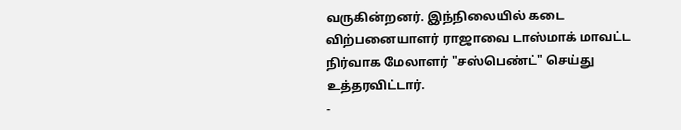வருகின்றனர். இந்நிலையில் கடை விற்பனையாளர் ராஜாவை டாஸ்மாக் மாவட்ட நிர்வாக மேலாளர் "சஸ்பெண்ட்" செய்து உத்தரவிட்டார்.
-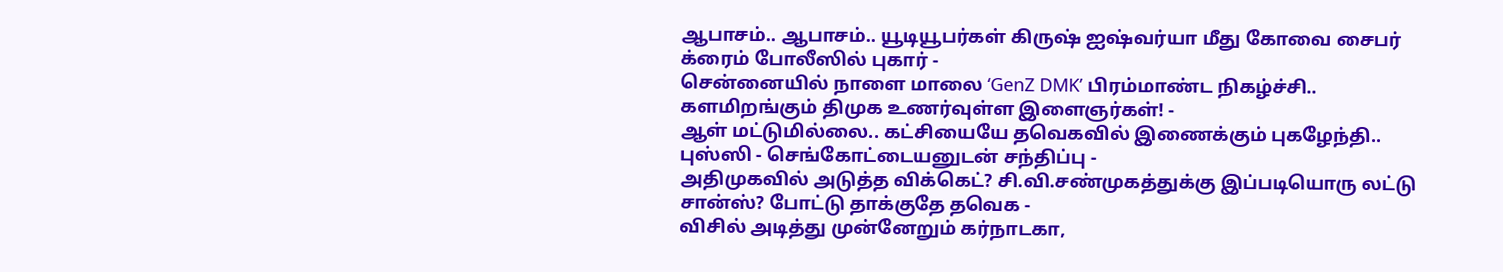ஆபாசம்.. ஆபாசம்.. யூடியூபர்கள் கிருஷ் ஐஷ்வர்யா மீது கோவை சைபர் க்ரைம் போலீஸில் புகார் -
சென்னையில் நாளை மாலை ‘GenZ DMK’ பிரம்மாண்ட நிகழ்ச்சி.. களமிறங்கும் திமுக உணர்வுள்ள இளைஞர்கள்! -
ஆள் மட்டுமில்லை.. கட்சியையே தவெகவில் இணைக்கும் புகழேந்தி.. புஸ்ஸி - செங்கோட்டையனுடன் சந்திப்பு -
அதிமுகவில் அடுத்த விக்கெட்? சி.வி.சண்முகத்துக்கு இப்படியொரு லட்டு சான்ஸ்? போட்டு தாக்குதே தவெக -
விசில் அடித்து முன்னேறும் கர்நாடகா,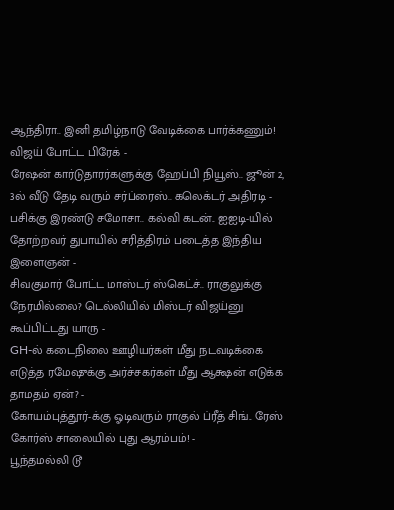ஆந்திரா.. இனி தமிழ்நாடு வேடிக்கை பார்க்கணும்! விஜய் போட்ட பிரேக் -
ரேஷன் கார்டுதாரர்களுக்கு ஹேப்பி நியூஸ்.. ஜூன் 2, 3ல் வீடு தேடி வரும் சர்ப்ரைஸ்.. கலெக்டர் அதிரடி -
பசிக்கு இரண்டு சமோசா.. கல்வி கடன்.. ஐஐடி-யில் தோற்றவர் துபாயில் சரித்திரம் படைத்த இந்திய இளைஞன் -
சிவகுமார் போட்ட மாஸ்டர் ஸ்கெட்ச்.. ராகுலுக்கு நேரமில்லை? டெல்லியில் மிஸ்டர் விஜய்னு கூப்பிட்டது யாரு -
GH-ல் கடைநிலை ஊழியர்கள் மீது நடவடிக்கை எடுத்த ரமேஷுக்கு அர்ச்சகர்கள் மீது ஆக்ஷன் எடுக்க தாமதம் ஏன்? -
கோயம்புத்தூர்-க்கு ஓடிவரும் ராகுல் ப்ரீத் சிங்.. ரேஸ் கோர்ஸ் சாலையில் புது ஆரம்பம்! -
பூந்தமல்லி டூ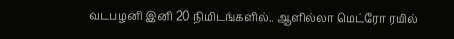வடபழனி இனி 20 நிமிடங்களில்.. ஆளில்லா மெட்ரோ ரயில்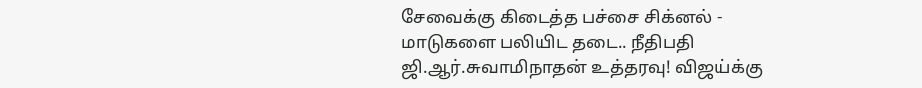சேவைக்கு கிடைத்த பச்சை சிக்னல் -
மாடுகளை பலியிட தடை.. நீதிபதி ஜி.ஆர்.சுவாமிநாதன் உத்தரவு! விஜய்க்கு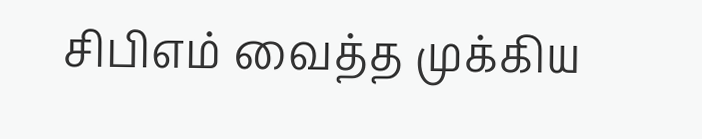சிபிஎம் வைத்த முக்கிய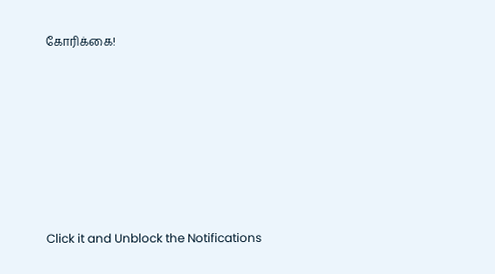கோரிக்கை!












Click it and Unblock the Notifications